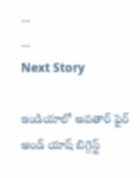...
...
Next Story

ఇండియాలో అవతార్ ఫైర్ అండ్ యాష్ బిగ్గెస్ట్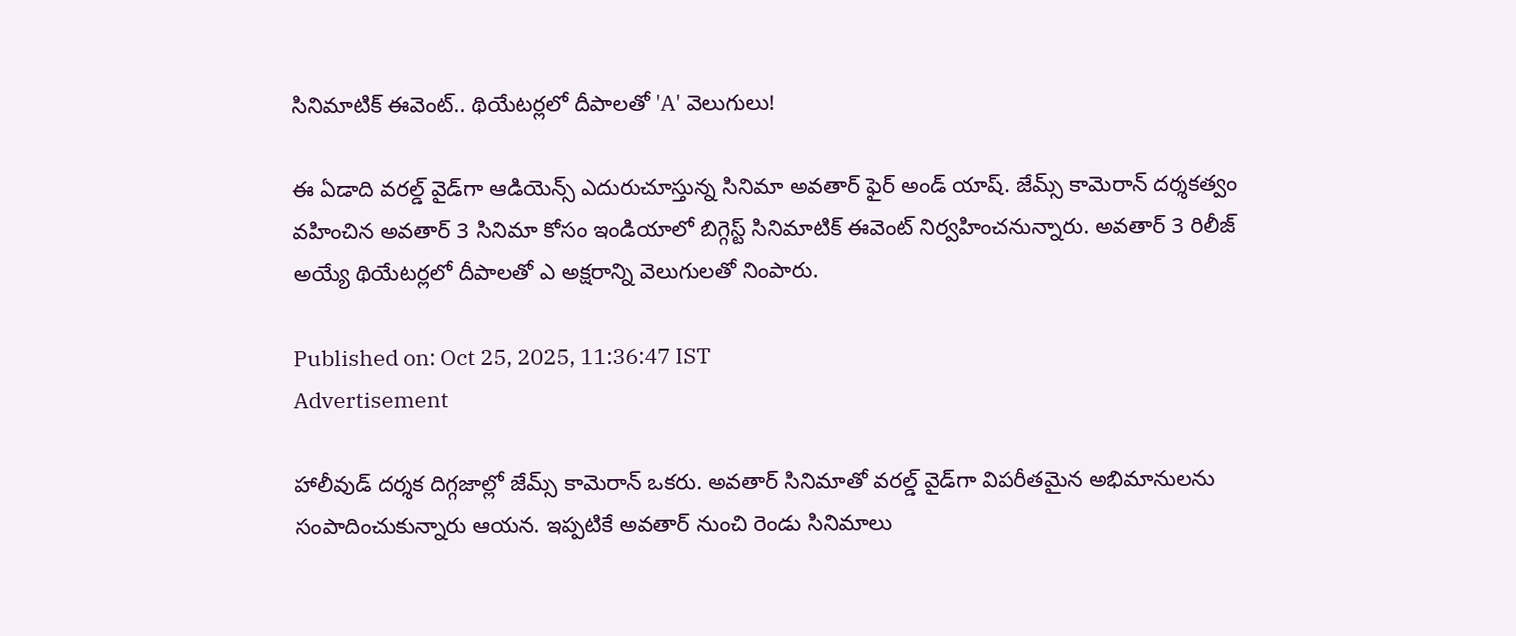సినిమాటిక్ ఈవెంట్.. థియేటర్లలో దీపాలతో 'A' వెలుగులు!

ఈ ఏడాది వరల్డ్ వైడ్‌గా ఆడియెన్స్ ఎదురుచూస్తున్న సినిమా అవతార్ ఫైర్ అండ్ యాష్. జేమ్స్ కామెరాన్ దర్శకత్వం వహించిన అవతార్ 3 సినిమా కోసం ఇండియాలో బిగ్గెస్ట్ సినిమాటిక్ ఈవెంట్ నిర్వహించనున్నారు. అవతార్ 3 రిలీజ్ అయ్యే థియేటర్లలో దీపాలతో ఎ అక్షరాన్ని వెలుగులతో నింపారు.

Published on: Oct 25, 2025, 11:36:47 IST
Advertisement

హాలీవుడ్ దర్శక దిగ్గజాల్లో జేమ్స్ కామెరాన్ ఒకరు. అవతార్ సినిమాతో వరల్డ్ వైడ్‌గా విపరీతమైన అభిమానులను సంపాదించుకున్నారు ఆయన. ఇప్పటికే అవతార్ నుంచి రెండు సినిమాలు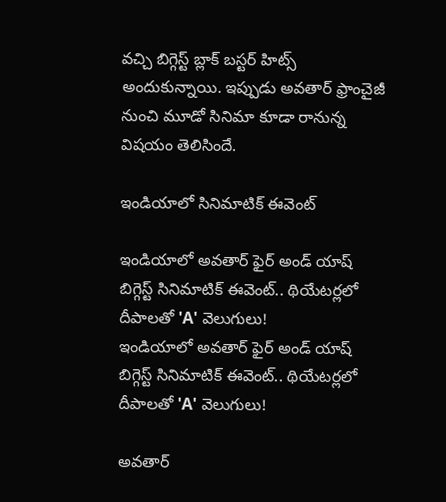వచ్చి బిగ్గెస్ట్ బ్లాక్ బస్టర్ హిట్స్ అందుకున్నాయి. ఇప్పుడు అవతార్ ఫ్రాంచైజీ నుంచి మూడో సినిమా కూడా రానున్న విషయం తెలిసిందే.

ఇండియాలో సినిమాటిక్ ఈవెంట్

ఇండియాలో అవతార్ ఫైర్ అండ్ యాష్ బిగ్గెస్ట్ సినిమాటిక్ ఈవెంట్.. థియేటర్లలో దీపాలతో 'A' వెలుగులు!
ఇండియాలో అవతార్ ఫైర్ అండ్ యాష్ బిగ్గెస్ట్ సినిమాటిక్ ఈవెంట్.. థియేటర్లలో దీపాలతో 'A' వెలుగులు!

అవతార్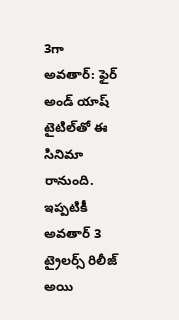3గా అవతార్: ఫైర్ అండ్ యాష్ టైటిల్‌తో ఈ సినిమా రానుంది. ఇప్పటికీ అవతార్ 3 ట్రైలర్స్ రిలీజ్ అయి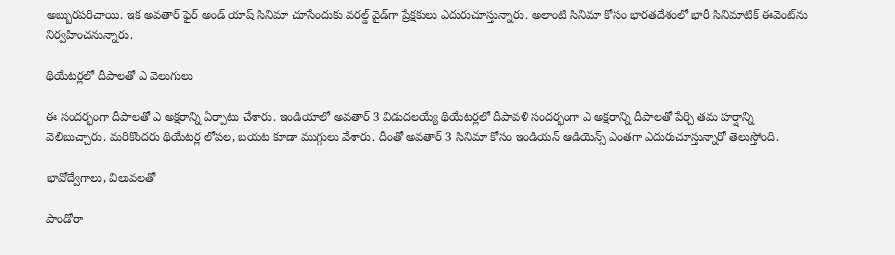అబ్బురపరిచాయి. ఇక అవతార్ ఫైర్ అండ్ యాష్ సినిమా చూసేందుకు వరల్డ్ వైడ్‌గా ప్రేక్షకులు ఎదురుచూస్తున్నారు. అలాంటి సినిమా కోసం భారతదేశంలో భారీ సినిమాటిక్ ఈవెంట్‌ను నిర్వహించనున్నారు.

థియేటర్లలో దీపాలతో ఎ వెలుగులు

ఈ సందర్భంగా దీపాలతో ఎ అక్షరాన్ని ఏర్పాటు చేశారు. ఇండియాలో అవతార్ 3 విడుదలయ్యే థియేటర్లలో దీపావళి సందర్భంగా ఎ అక్షరాన్ని దీపాలతో పేర్చి తమ హర్షాన్ని వెలిబుచ్చారు. మరికొందరు థియేటర్ల లోపల, బయట కూడా ముగ్గులు వేశారు. దీంతో అవతార్ 3 సినిమా కోసం ఇండియన్ ఆడియెన్స్ ఎంతగా ఎదురుచూస్తున్నారో తెలుస్తోంది.

భావోద్వేగాలు, విలువలతో

పాండోరా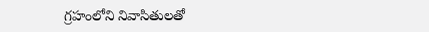గ్రహంలోని నివాసితులతో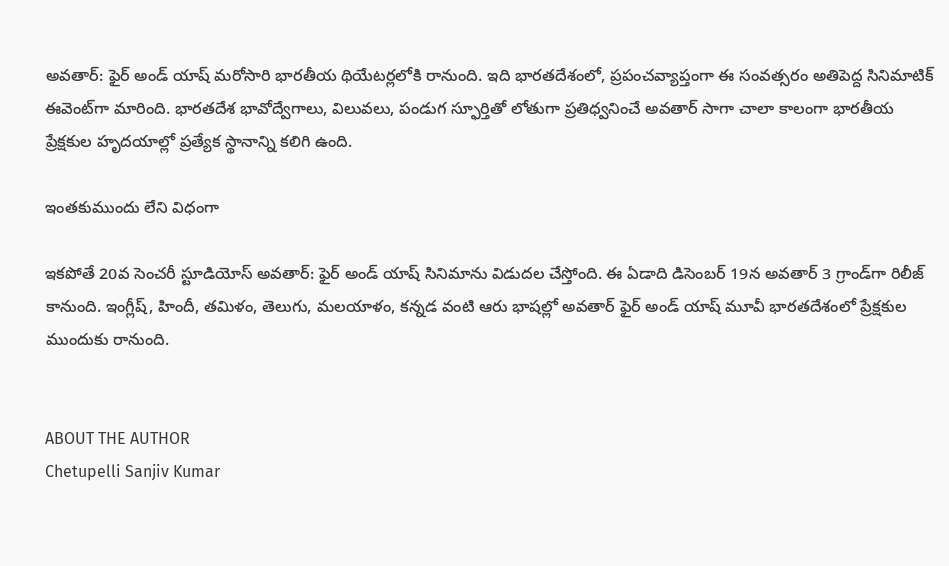అవతార్: ఫైర్ అండ్ యాష్ మరోసారి భారతీయ థియేటర్లలోకి రానుంది. ఇది భారతదేశంలో, ప్రపంచవ్యాప్తంగా ఈ సంవత్సరం అతిపెద్ద సినిమాటిక్ ఈవెంట్‌గా మారింది. భారతదేశ భావోద్వేగాలు, విలువలు, పండుగ స్ఫూర్తితో లోతుగా ప్రతిధ్వనించే అవతార్ సాగా చాలా కాలంగా భారతీయ ప్రేక్షకుల హృదయాల్లో ప్రత్యేక స్థానాన్ని కలిగి ఉంది.

ఇంతకుముందు లేని విధంగా

ఇకపోతే 20వ సెంచరీ స్టూడియోస్ అవతార్: ఫైర్ అండ్ యాష్‌ సినిమాను విడుదల చేస్తోంది. ఈ ఏడాది డిసెంబర్ 19న అవతార్ 3 గ్రాండ్‌గా రిలీజ్ కానుంది. ఇంగ్లీష్, హిందీ, తమిళం, తెలుగు, మలయాళం, కన్నడ వంటి ఆరు భాషల్లో అవతార్ ఫైర్ అండ్ యాష్ మూవీ భారతదేశంలో ప్రేక్షకుల ముందుకు రానుంది.


ABOUT THE AUTHOR
Chetupelli Sanjiv Kumar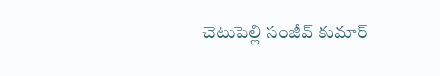చెటుపెల్లి సంజీవ్ కుమార్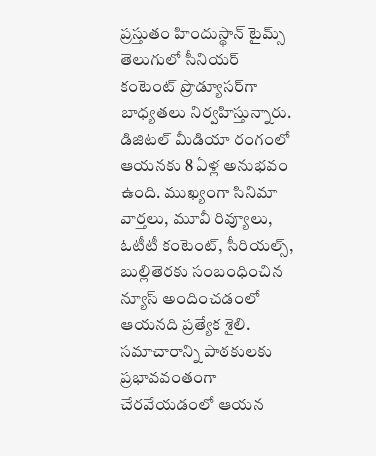ప్రస్తుతం హిందుస్థాన్ టైమ్స్ తెలుగులో సీనియర్ కంటెంట్ ప్రొడ్యూసర్‌గా బాధ్యతలు నిర్వహిస్తున్నారు. డిజిటల్ మీడియా రంగంలో ఆయనకు 8 ఏళ్ల అనుభవం ఉంది. ముఖ్యంగా సినిమా వార్తలు, మూవీ రివ్యూలు, ఓటీటీ కంటెంట్, సీరియల్స్, బుల్లితెరకు సంబంధించిన న్యూస్ అందించడంలో ఆయనది ప్రత్యేక శైలి. సమాచారాన్ని పాఠకులకు ప్రభావవంతంగా చేరవేయడంలో ఆయన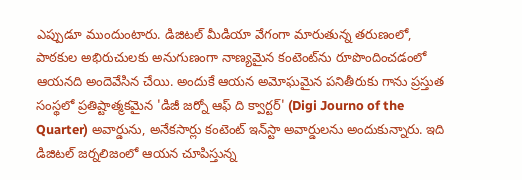ఎప్పుడూ ముందుంటారు. డిజిటల్ మీడియా వేగంగా మారుతున్న తరుణంలో, పాఠకుల అభిరుచులకు అనుగుణంగా నాణ్యమైన కంటెంట్‌ను రూపొందించడంలో ఆయనది అందెవేసిన చేయి. అందుకే ఆయన అమోఘమైన పనితీరుకు గాను ప్రస్తుత సంస్థలో ప్రతిష్టాత్మకమైన 'డిజీ జర్నో ఆఫ్ ది క్వార్టర్' (Digi Journo of the Quarter) అవార్డును, అనేకసార్లు కంటెంట్ ఇన్‌స్టా అవార్డులను అందుకున్నారు. ఇది డిజిటల్ జర్నలిజంలో ఆయన చూపిస్తున్న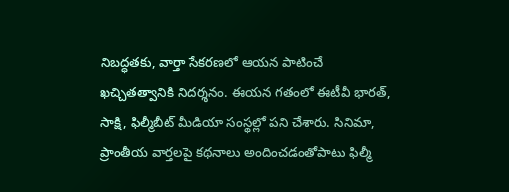నిబద్ధతకు, వార్తా సేకరణలో ఆయన పాటించే ఖచ్చితత్వానికి నిదర్శనం. ఈయన గతంలో ఈటీవీ భారత్, సాక్షి, ఫిల్మీబీట్ మీడియా సంస్థల్లో పని చేశారు. సినిమా, ప్రాంతీయ వార్తలపై కథనాలు అందించడంతోపాటు ఫిల్మీ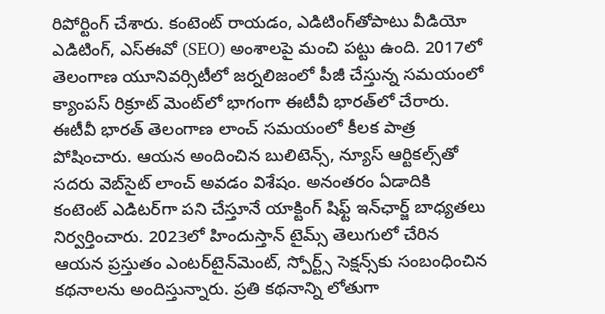రిపోర్టింగ్ చేశారు. కంటెంట్ రాయడం, ఎడిటింగ్‌తోపాటు వీడియో ఎడిటింగ్, ఎస్‌ఈవో (SEO) అంశాలపై మంచి పట్టు ఉంది. 2017లో తెలంగాణ యూనివర్సిటీలో జర్నలిజంలో పీజీ చేస్తున్న సమయంలో క్యాంపస్ రిక్రూట్ మెంట్‌లో భాగంగా ఈటీవీ భారత్‌లో చేరారు. ఈటీవీ భారత్ తెలంగాణ లాంచ్ సమయంలో కీలక పాత్ర పోషించారు. ఆయన అందించిన బులిటెన్స్, న్యూస్ ఆర్టికల్స్‌తో సదరు వెబ్‌సైట్ లాంచ్ అవడం విశేషం. అనంతరం ఏడాదికి కంటెంట్ ఎడిటర్‌గా పని చేస్తూనే యాక్టింగ్ షిఫ్ట్ ఇన్‌ఛార్జ్ బాధ్యతలు నిర్వర్తించారు. 2023లో హిందుస్తాన్ టైమ్స్ తెలుగులో చేరిన ఆయన ప్రస్తుతం ఎంటర్‌టైన్‌మెంట్, స్పోర్ట్స్ సెక్షన్స్‌కు సంబంధించిన కథనాలను అందిస్తున్నారు. ప్రతి కథనాన్ని లోతుగా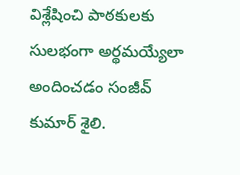విశ్లేషించి పాఠకులకు సులభంగా అర్థమయ్యేలా అందించడం సంజీవ్ కుమార్ శైలి.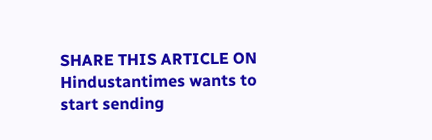SHARE THIS ARTICLE ON
Hindustantimes wants to start sending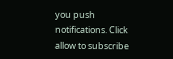you push notifications. Click allow to subscribe